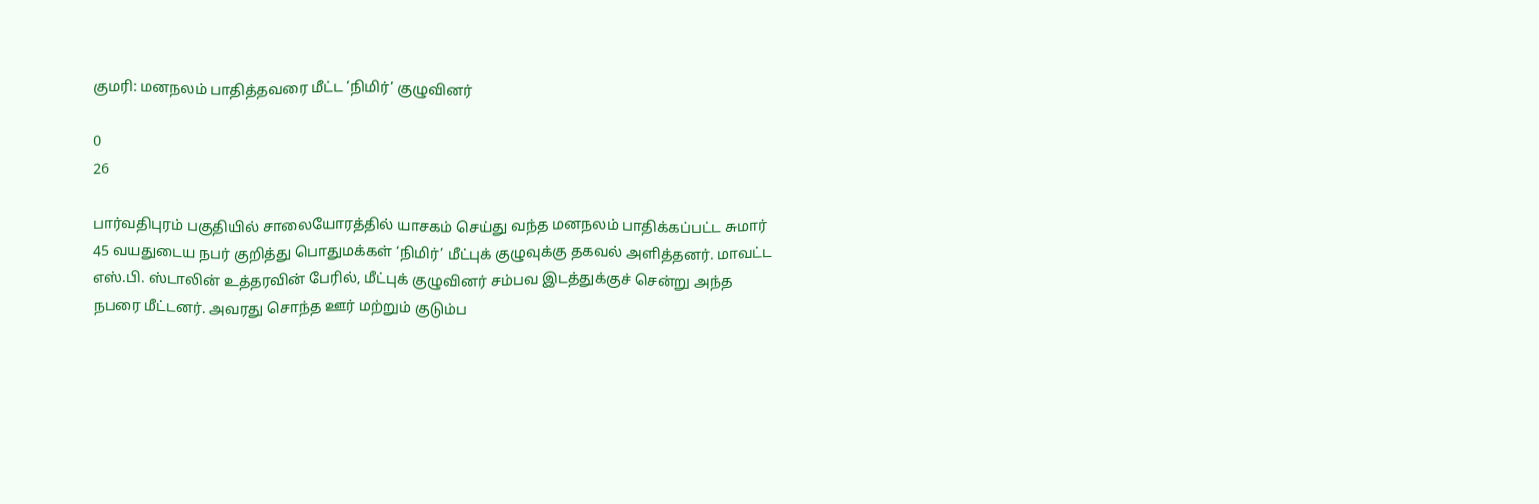குமரி: மனநலம் பாதித்தவரை மீட்ட ‘நிமிர்’ குழுவினர்

0
26

பார்வதிபுரம் பகுதியில் சாலையோரத்தில் யாசகம் செய்து வந்த மனநலம் பாதிக்கப்பட்ட சுமார் 45 வயதுடைய நபர் குறித்து பொதுமக்கள் ‘நிமிர்’ மீட்புக் குழுவுக்கு தகவல் அளித்தனர். மாவட்ட எஸ்.பி. ஸ்டாலின் உத்தரவின் பேரில், மீட்புக் குழுவினர் சம்பவ இடத்துக்குச் சென்று அந்த நபரை மீட்டனர். அவரது சொந்த ஊர் மற்றும் குடும்ப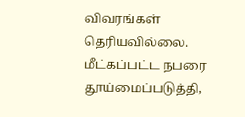விவரங்கள் தெரியவில்லை. மீட்கப்பட்ட நபரை தூய்மைப்படுத்தி,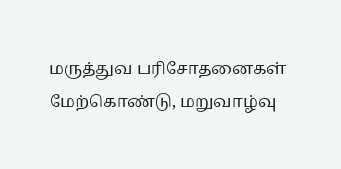மருத்துவ பரிசோதனைகள் மேற்கொண்டு, மறுவாழ்வு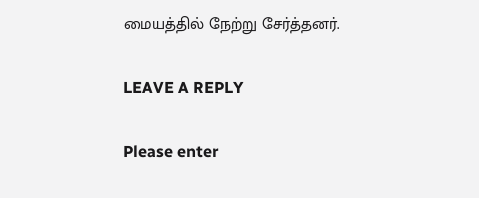மையத்தில் நேற்று சேர்த்தனர்.

LEAVE A REPLY

Please enter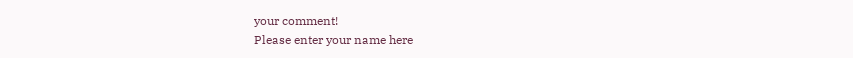your comment!
Please enter your name here